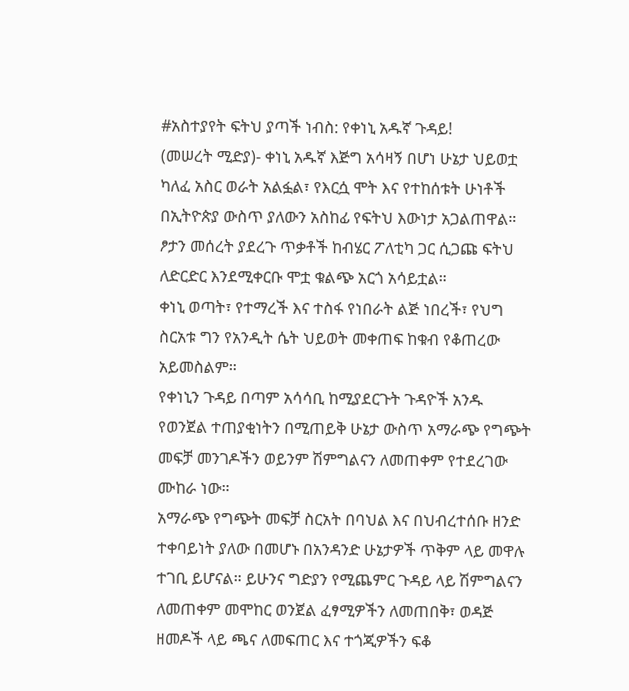#አስተያየት ፍትህ ያጣች ነብስ: የቀነኒ አዱኛ ጉዳይ!
(መሠረት ሚድያ)- ቀነኒ አዱኛ እጅግ አሳዛኝ በሆነ ሁኔታ ህይወቷ ካለፈ አስር ወራት አልፏል፣ የእርሷ ሞት እና የተከሰቱት ሁነቶች በኢትዮጵያ ውስጥ ያለውን አስከፊ የፍትህ እውነታ አጋልጠዋል። ፆታን መሰረት ያደረጉ ጥቃቶች ከብሄር ፖለቲካ ጋር ሲጋጩ ፍትህ ለድርድር እንደሚቀርቡ ሞቷ ቁልጭ አርጎ አሳይቷል።
ቀነኒ ወጣት፣ የተማረች እና ተስፋ የነበራት ልጅ ነበረች፣ የህግ ስርአቱ ግን የአንዲት ሴት ህይወት መቀጠፍ ከቁብ የቆጠረው አይመስልም።
የቀነኒን ጉዳይ በጣም አሳሳቢ ከሚያደርጉት ጉዳዮች አንዱ የወንጀል ተጠያቂነትን በሚጠይቅ ሁኔታ ውስጥ አማራጭ የግጭት መፍቻ መንገዶችን ወይንም ሽምግልናን ለመጠቀም የተደረገው ሙከራ ነው።
አማራጭ የግጭት መፍቻ ስርአት በባህል እና በህብረተሰቡ ዘንድ ተቀባይነት ያለው በመሆኑ በአንዳንድ ሁኔታዎች ጥቅም ላይ መዋሉ ተገቢ ይሆናል። ይሁንና ግድያን የሚጨምር ጉዳይ ላይ ሽምግልናን ለመጠቀም መሞከር ወንጀል ፈፃሚዎችን ለመጠበቅ፣ ወዳጅ ዘመዶች ላይ ጫና ለመፍጠር እና ተጎጂዎችን ፍቆ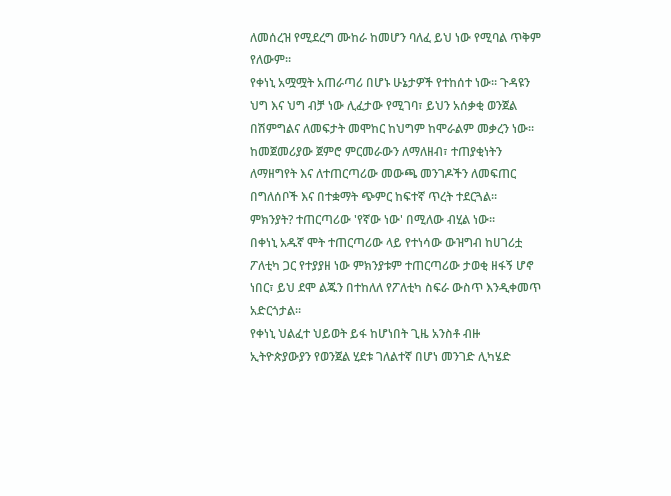ለመሰረዝ የሚደረግ ሙከራ ከመሆን ባለፈ ይህ ነው የሚባል ጥቅም የለውም።
የቀነኒ አሟሟት አጠራጣሪ በሆኑ ሁኔታዎች የተከሰተ ነው። ጉዳዩን ህግ እና ህግ ብቻ ነው ሊፈታው የሚገባ፣ ይህን አሰቃቂ ወንጀል በሽምግልና ለመፍታት መሞከር ከህግም ከሞራልም መቃረን ነው። ከመጀመሪያው ጀምሮ ምርመራውን ለማለዘብ፣ ተጠያቂነትን ለማዘግየት እና ለተጠርጣሪው መውጫ መንገዶችን ለመፍጠር በግለሰቦች እና በተቋማት ጭምር ከፍተኛ ጥረት ተደርጓል።
ምክንያት? ተጠርጣሪው 'የኛው ነው' በሚለው ብሂል ነው።
በቀነኒ አዱኛ ሞት ተጠርጣሪው ላይ የተነሳው ውዝግብ ከሀገሪቷ ፖለቲካ ጋር የተያያዘ ነው ምክንያቱም ተጠርጣሪው ታወቂ ዘፋኝ ሆኖ ነበር፣ ይህ ደሞ ልጁን በተከለለ የፖለቲካ ስፍራ ውስጥ እንዲቀመጥ አድርጎታል።
የቀነኒ ህልፈተ ህይወት ይፋ ከሆነበት ጊዜ አንስቶ ብዙ ኢትዮጵያውያን የወንጀል ሂደቱ ገለልተኛ በሆነ መንገድ ሊካሄድ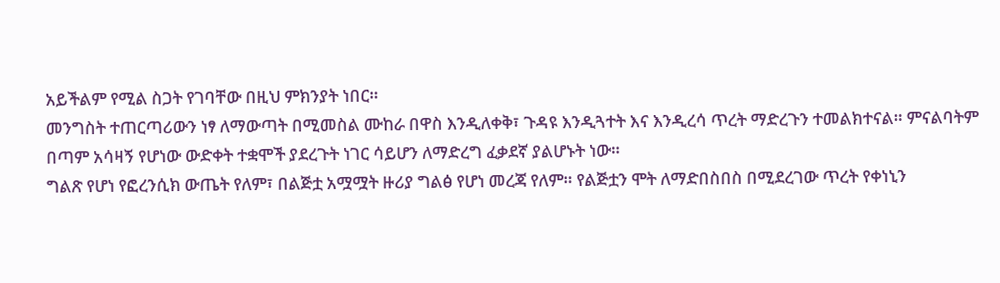አይችልም የሚል ስጋት የገባቸው በዚህ ምክንያት ነበር።
መንግስት ተጠርጣሪውን ነፃ ለማውጣት በሚመስል ሙከራ በዋስ እንዲለቀቅ፣ ጉዳዩ እንዲጓተት እና እንዲረሳ ጥረት ማድረጉን ተመልክተናል። ምናልባትም በጣም አሳዛኝ የሆነው ውድቀት ተቋሞች ያደረጉት ነገር ሳይሆን ለማድረግ ፈቃደኛ ያልሆኑት ነው።
ግልጽ የሆነ የፎረንሲክ ውጤት የለም፣ በልጅቷ አሟሟት ዙሪያ ግልፅ የሆነ መረጃ የለም። የልጅቷን ሞት ለማድበስበስ በሚደረገው ጥረት የቀነኒን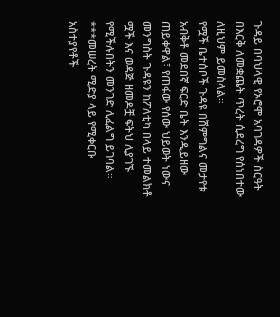ጉዳይ በባህላዊ የኦሮሞ አባገዳዎች ስርዓት በእርቅ ለመቋጨት ጥረት ሲደረግ የሰነበተው ለዚህም ይመስላል።
የሟች ቤተሰቦች ጉዳዩ በሽምግልና መታየቱ አብቅቶ መደበኛ ፍርድ ቤት እንዲይዘው ጠይቀዋል፣ የጠፋው የሰው ህይወት ነውና መንግስት ጉዳዩን ከፖለቲካ በላይ ተመልክቶ ሟች እና ወዳጅ ዘመዶቿ ፍትህ ሊያገኙ የሚችሉበትን መንገድ ሊፈልግ ይገባል።
***መሠረት ሚድያ ላይ የሚቀርቡ አስተያየቶች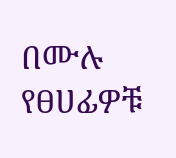በሙሉ የፀሀፊዎቹ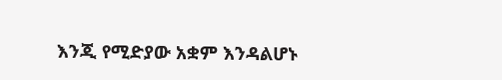እንጂ የሚድያው አቋም እንዳልሆኑ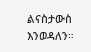ልናስታውስ እንወዳለን።